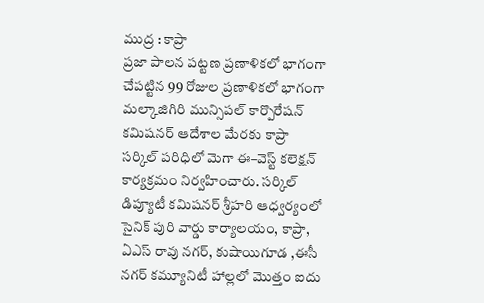ముద్ర : కాప్రా
ప్రజా పాలన పట్టణ ప్రణాళికలో భాగంగా చేపట్టిన 99 రోజుల ప్రణాళికలో భాగంగా మల్కాజిగిరి మున్సిపల్ కార్పొరేషన్ కమిషనర్ ఆదేశాల మేరకు కాప్రా సర్కిల్ పరిధిలో మెగా ఈ–వెస్ట్ కలెక్షన్ కార్యక్రమం నిర్వహించారు. సర్కిల్ డిప్యూటీ కమిషనర్ శ్రీహరి ఆధ్వర్యంలో సైనిక్ పురి వార్డు కార్యాలయం, కాప్రా, ఏఎస్ రావు నగర్, కుషాయిగూడ ,ఈసీ నగర్ కమ్యూనిటీ హాల్లలో మొత్తం ఐదు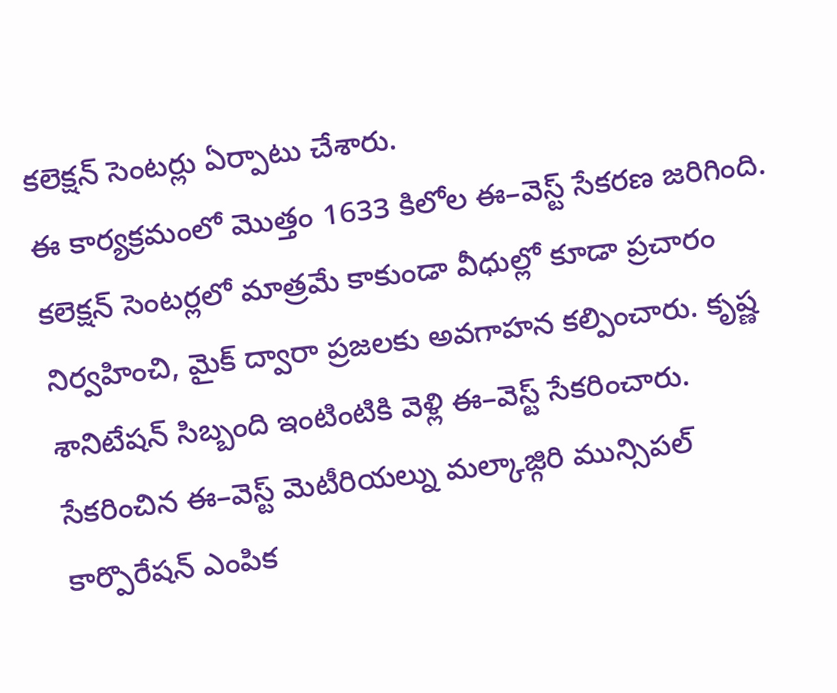కలెక్షన్ సెంటర్లు ఏర్పాటు చేశారు.
ఈ కార్యక్రమంలో మొత్తం 1633 కిలోల ఈ–వెస్ట్ సేకరణ జరిగింది. కలెక్షన్ సెంటర్లలో మాత్రమే కాకుండా వీధుల్లో కూడా ప్రచారం నిర్వహించి, మైక్ ద్వారా ప్రజలకు అవగాహన కల్పించారు. కృష్ణ శానిటేషన్ సిబ్బంది ఇంటింటికి వెళ్లి ఈ–వెస్ట్ సేకరించారు.
సేకరించిన ఈ–వెస్ట్ మెటీరియల్ను మల్కాజ్గిరి మున్సిపల్ కార్పొరేషన్ ఎంపిక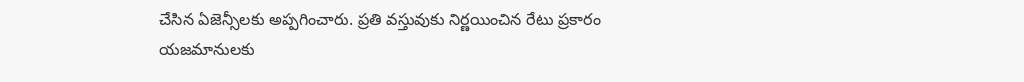చేసిన ఏజెన్సీలకు అప్పగించారు. ప్రతి వస్తువుకు నిర్ణయించిన రేటు ప్రకారం యజమానులకు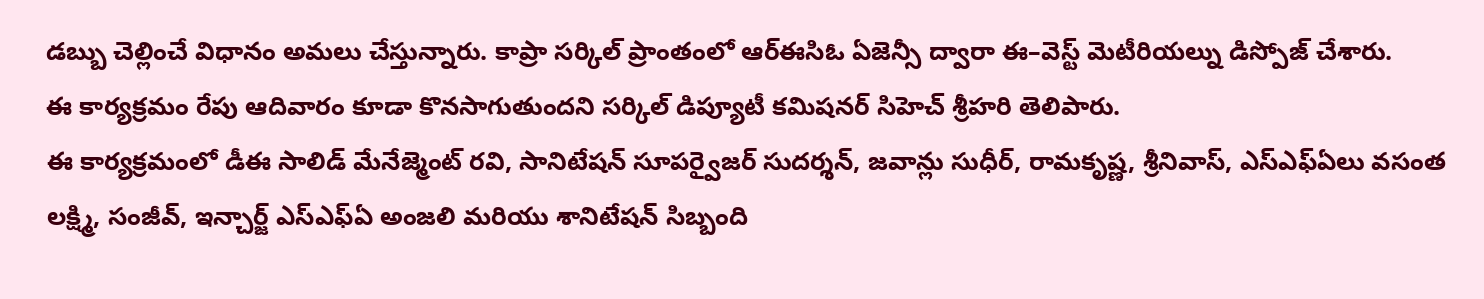డబ్బు చెల్లించే విధానం అమలు చేస్తున్నారు. కాప్రా సర్కిల్ ప్రాంతంలో ఆర్ఈసిఓ ఏజెన్సీ ద్వారా ఈ–వెస్ట్ మెటీరియల్ను డిస్పోజ్ చేశారు.
ఈ కార్యక్రమం రేపు ఆదివారం కూడా కొనసాగుతుందని సర్కిల్ డిప్యూటీ కమిషనర్ సిహెచ్ శ్రీహరి తెలిపారు.
ఈ కార్యక్రమంలో డీఈ సాలిడ్ మేనేజ్మెంట్ రవి, సానిటేషన్ సూపర్వైజర్ సుదర్శన్, జవాన్లు సుధీర్, రామకృష్ణ, శ్రీనివాస్, ఎస్ఎఫ్ఏలు వసంత లక్ష్మి, సంజీవ్, ఇన్చార్జ్ ఎస్ఎఫ్ఏ అంజలి మరియు శానిటేషన్ సిబ్బంది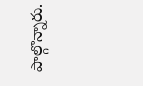పాల్గొన్నారు.